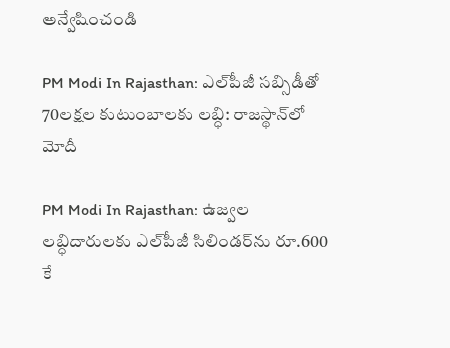అన్వేషించండి

PM Modi In Rajasthan: ఎల్‌పీజీ సబ్సిడీతో 70లక్షల కుటుంబాలకు లబ్ధి: రాజస్థాన్‌లో మోదీ

PM Modi In Rajasthan: ఉజ్వల లబ్ధిదారులకు ఎల్‌పీజీ సిలిండర్‌ను రూ.600 కే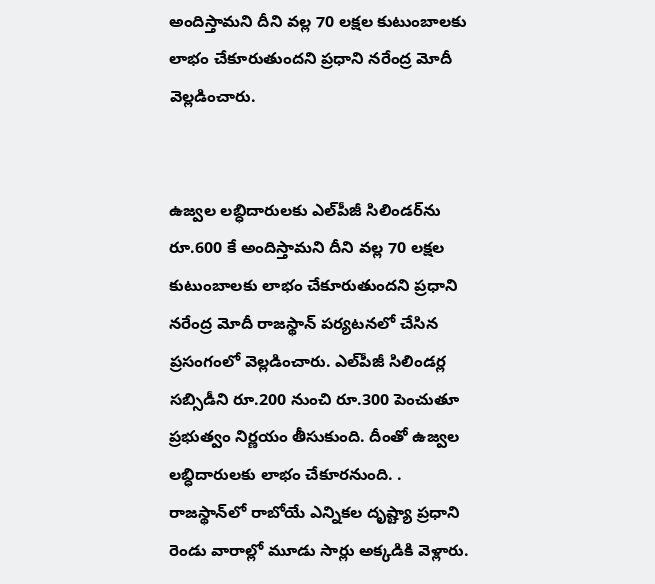అందిస్తామని దీని వల్ల 70 లక్షల కుటుంబాలకు లాభం చేకూరుతుందని ప్రధాని నరేంద్ర మోదీ వెల్లడించారు.


ఉజ్వల లబ్ధిదారులకు ఎల్‌పీజీ సిలిండర్‌ను రూ.600 కే అందిస్తామని దీని వల్ల 70 లక్షల కుటుంబాలకు లాభం చేకూరుతుందని ప్రధాని నరేంద్ర మోదీ రాజస్థాన్‌ పర్యటనలో చేసిన ప్రసంగంలో వెల్లడించారు. ఎల్‌పీజీ సిలిండర్ల సబ్సిడీని రూ.200 నుంచి రూ.300 పెంచుతూ ప్రభుత్వం నిర్ణయం తీసుకుంది. దీంతో ఉజ్వల లబ్ధిదారులకు లాభం చేకూరనుంది. . రాజస్థాన్‌లో రాబోయే ఎన్నికల దృష్ట్యా ప్రధాని రెండు వారాల్లో మూడు సార్లు అక్కడికి వెళ్లారు.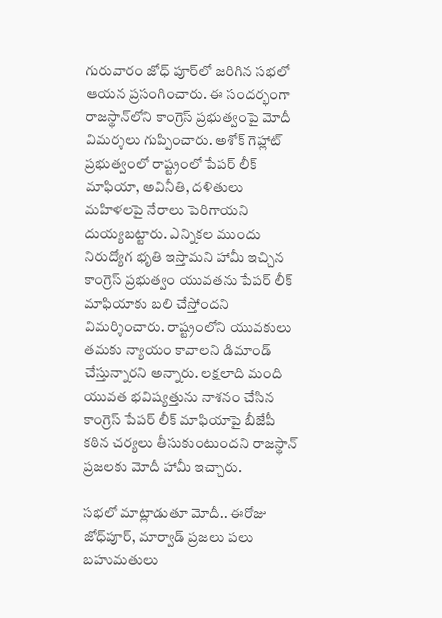గురువారం జోధ్ పూర్‌లో జరిగిన సభలో ఆయన ప్రసంగించారు. ఈ సందర్భంగా రాజస్థాన్‌లోని కాంగ్రెస్‌ ప్రభుత్వంపై మోదీ విమర్శలు గుప్పించారు. అశోక్‌ గెహ్లాట్‌ ప్రభుత్వంలో రాష్ట్రంలో పేపర్ లీక్‌ మాఫియా, అవినీతి, దళితులు మహిళలపై నేరాలు పెరిగాయని దుయ్యబట్టారు. ఎన్నికల ముందు నిరుద్యోగ భృతి ఇస్తామని హామీ ఇచ్చిన కాంగ్రెస్‌ ప్రభుత్వం యువతను పేపర్‌ లీక్‌ మాఫియాకు బలి చేస్తోందని విమర్శించారు. రాష్ట్రంలోని యువకులు తమకు న్యాయం కావాలని డిమాండ్‌ చేస్తున్నారని అన్నారు. లక్షలాది మంది యువత భవిష్యత్తును నాశనం చేసిన కాంగ్రెస్‌ పేపర్‌ లీక్‌ మాఫియాపై బీజేపీ కఠిన చర్యలు తీసుకుంటుందని రాజస్థాన్‌ ప్రజలకు మోదీ హామీ ఇచ్చారు.

సభలో మాట్లాడుతూ మోదీ.. ఈరోజు జోధ్‌పూర్‌, మార్వాడ్‌ ప్రజలు పలు బహుమతులు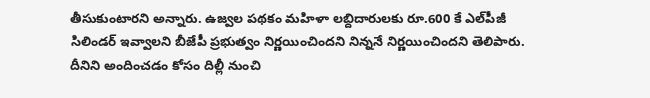తీసుకుంటారని అన్నారు. ఉజ్వల పథకం మహిళా లబ్దిదారులకు రూ.600 కే ఎల్‌పీజీ సిలిండర్‌ ఇవ్వాలని బీజేపీ ప్రభుత్వం నిర్ణయించిందని నిన్ననే నిర్ణయించిందని తెలిపారు. దీనిని అందించడం కోసం దిల్లీ నుంచి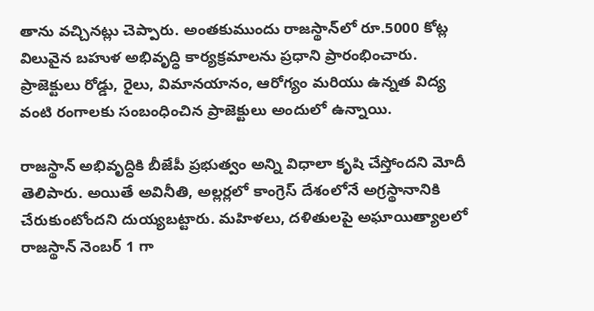తాను వచ్చినట్లు చెప్పారు. అంతకుముందు రాజస్థాన్‌లో రూ.5000 కోట్ల విలువైన బహుళ అభివృద్ధి కార్యక్రమాలను ప్రధాని ప్రారంభించారు. ప్రాజెక్టులు రోడ్డు, రైలు, విమానయానం, ఆరోగ్యం మరియు ఉన్నత విద్య వంటి రంగాలకు సంబంధించిన ప్రాజెక్టులు అందులో ఉన్నాయి.

రాజస్థాన్‌ అభివృద్ధికి బీజేపీ ప్రభుత్వం అన్ని విధాలా కృషి చేస్తోందని మోదీ తెలిపారు. అయితే అవినీతి, అల్లర్లలో కాంగ్రెస్‌ దేశంలోనే అగ్రస్థానానికి చేరుకుంటోందని దుయ్యబట్టారు. మహిళలు, దళితులపై అఘాయిత్యాలలో రాజస్థాన్‌ నెంబర్‌ 1 గా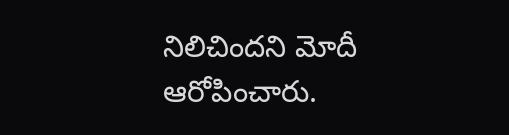నిలిచిందని మోదీ ఆరోపించారు.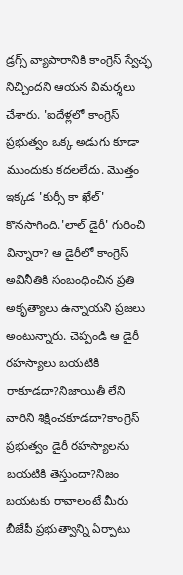డ్రగ్స్‌ వ్యాపారానికి కాంగ్రెస్‌ స్వేచ్ఛ నిచ్చిందని ఆయన విమర్శలు చేశారు. 'ఐదేళ్లలో కాంగ్రెస్‌ ప్రభుత్వం ఒక్క అడుగు కూడా ముందుకు కదలలేదు. మొత్తం ఇక్కడ 'కుర్సీ కా ఖేల్' కొనసాగింది.'లాల్ డైరీ' గురించి విన్నారా? ఆ డైరీలో కాంగ్రెస్ అవినీతికి సంబంధించిన ప్రతి అకృత్యాలు ఉన్నాయని ప్రజలు అంటున్నారు. చెప్పండి ఆ డైరీ రహస్యాలు బయటికి రాకూడదా?నిజాయితీ లేని వారిని శిక్షించకూడదా?కాంగ్రెస్ ప్రభుత్వం డైరీ రహస్యాలను బయటికి తెస్తుందా?నిజం బయటకు రావాలంటే మీరు బీజేపీ ప్రభుత్వాన్ని ఏర్పాటు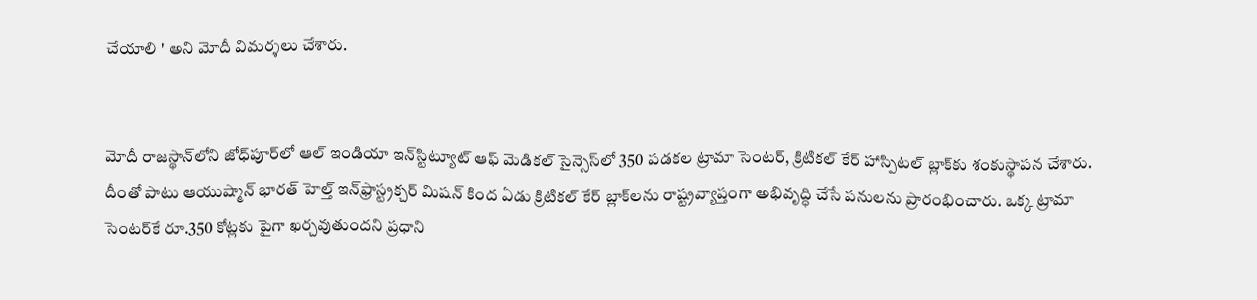చేయాలి ' అని మోదీ విమర్శలు చేశారు.


మోదీ రాజస్థాన్‌లోని జోధ్‌పూర్‌లో ఆల్‌ ఇండియా ఇన్‌స్టిట్యూట్‌ ఆఫ్ మెడికల్‌ సైన్సెస్‌లో 350 పడకల ట్రామా సెంటర్‌, క్రిటికల్‌ కేర్‌ హాస్పిటల్‌ బ్లాక్‌కు శంకుస్థాపన చేశారు. దీంతో పాటు ఆయుష్మాన్‌ భారత్‌ హెల్త్‌ ఇన్‌ఫ్రాస్ట్రక్చర్‌ మిషన్‌ కింద ఏడు క్రిటికల్‌ కేర్‌ బ్లాక్‌లను రాష్ట్రవ్యాప్తంగా అభివృద్ధి చేసే పనులను ప్రారంభించారు. ఒక్క ట్రామా సెంటర్‌కే రూ.350 కోట్లకు పైగా ఖర్చవుతుందని ప్రధాని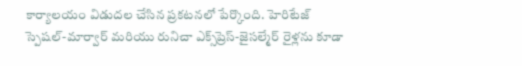కార్యాలయం విడుదల చేసిన ప్రకటనలో పేర్కొంది. హెరిటేజ్ స్పెషల్-మార్వార్ మరియు రునిచా ఎక్స్‌ప్రెస్-జైసల్మేర్ రైళ్లను కూడా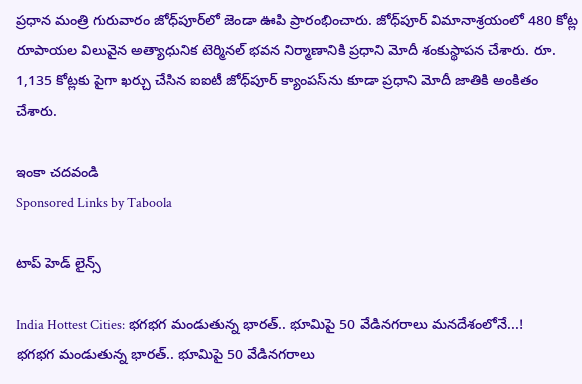ప్రధాన మంత్రి గురువారం జోధ్‌పూర్‌లో జెండా ఊపి ప్రారంభించారు. జోధ్‌పూర్ విమానాశ్రయంలో 480 కోట్ల రూపాయల విలువైన అత్యాధునిక టెర్మినల్ భవన నిర్మాణానికి ప్రధాని మోదీ శంకుస్థాపన చేశారు. రూ. 1,135 కోట్లకు పైగా ఖర్చు చేసిన ఐఐటీ జోధ్‌పూర్ క్యాంపస్‌ను కూడా ప్రధాని మోదీ జాతికి అంకితం చేశారు.

ఇంకా చదవండి
Sponsored Links by Taboola

టాప్ హెడ్ లైన్స్

India Hottest Cities: భగభగ మండుతున్న భారత్.. భూమిపై 50 వేడినగరాలు మనదేశంలోనే...!
భగభగ మండుతున్న భారత్.. భూమిపై 50 వేడినగరాలు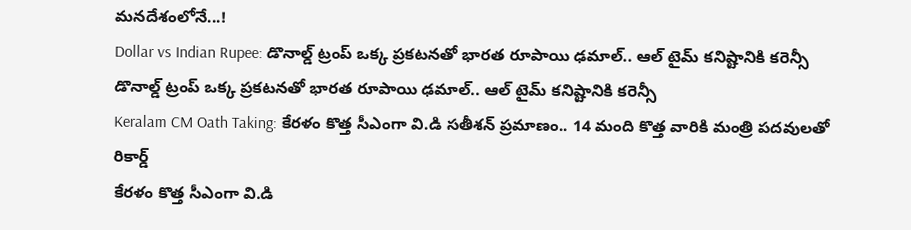మనదేశంలోనే...!
Dollar vs Indian Rupee: డొనాల్డ్ ట్రంప్ ఒక్క ప్రకటనతో భారత రూపాయి ఢమాల్.. ఆల్ టైమ్ కనిష్టానికి కరెన్సీ
డొనాల్డ్ ట్రంప్ ఒక్క ప్రకటనతో భారత రూపాయి ఢమాల్.. ఆల్ టైమ్ కనిష్టానికి కరెన్సీ
Keralam CM Oath Taking: కేరళం కొత్త సీఎంగా వి.డి సతీశన్ ప్రమాణం.. 14 మంది కొత్త వారికి మంత్రి పదవులతో రికార్డ్
కేరళం కొత్త సీఎంగా వి.డి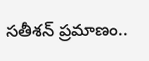సతీశన్ ప్రమాణం..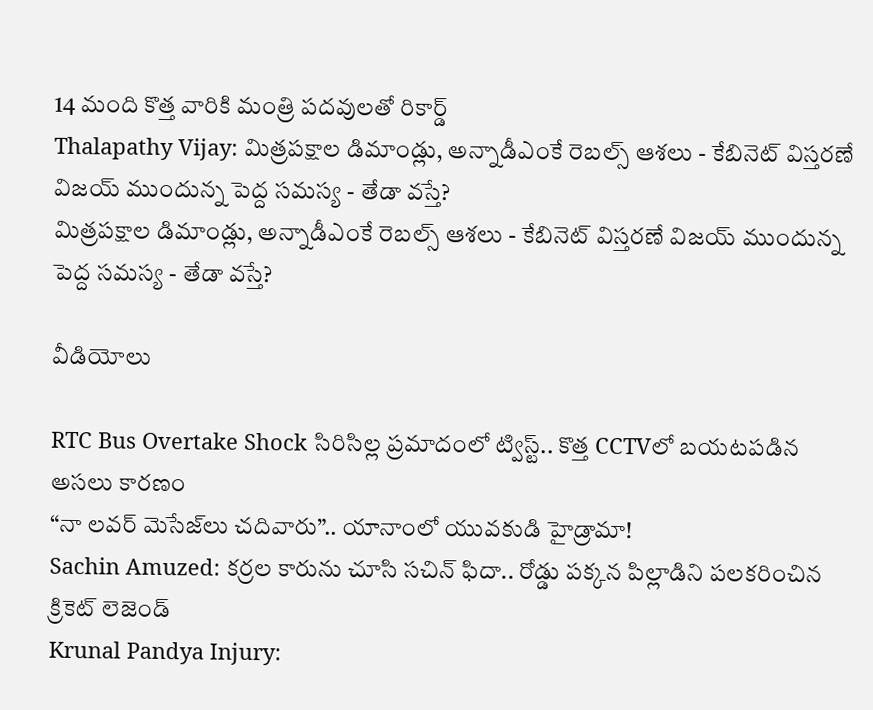14 మంది కొత్త వారికి మంత్రి పదవులతో రికార్డ్
Thalapathy Vijay: మిత్రపక్షాల డిమాండ్లు, అన్నాడీఎంకే రెబల్స్ ఆశలు - కేబినెట్ విస్తరణే విజయ్‌ ముందున్న పెద్ద సమస్య - తేడా వస్తే?
మిత్రపక్షాల డిమాండ్లు, అన్నాడీఎంకే రెబల్స్ ఆశలు - కేబినెట్ విస్తరణే విజయ్‌ ముందున్న పెద్ద సమస్య - తేడా వస్తే?

వీడియోలు

RTC Bus Overtake Shock సిరిసిల్ల ప్రమాదంలో ట్విస్ట్.. కొత్త CCTVలో బయటపడిన అసలు కారణం
“నా లవర్ మెసేజ్‌లు చదివారు”.. యానాంలో యువకుడి హైడ్రామా!
Sachin Amuzed: కర్రల కారును చూసి సచిన్ ఫిదా.. రోడ్డు పక్కన పిల్లాడిని పలకరించిన క్రికెట్ లెజెండ్
Krunal Pandya Injury: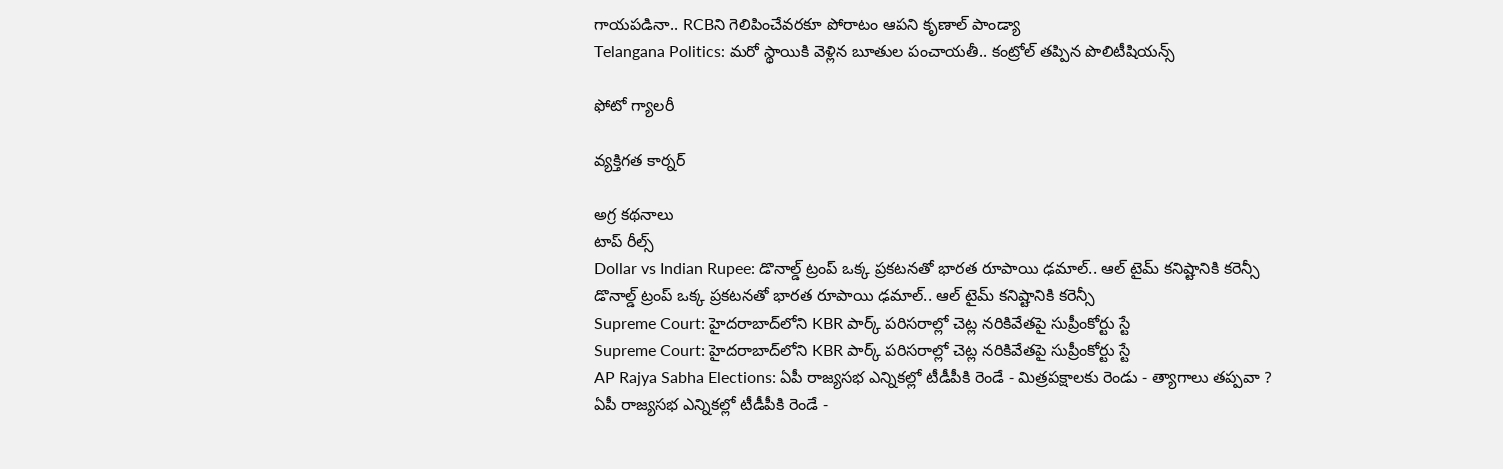గాయపడినా.. RCBని గెలిపించేవరకూ పోరాటం ఆపని కృణాల్ పాండ్యా
Telangana Politics: మరో స్థాయికి వెళ్లిన బూతుల పంచాయతీ.. కంట్రోల్ తప్పిన పొలిటీషియన్స్

ఫోటో గ్యాలరీ

వ్యక్తిగత కార్నర్

అగ్ర కథనాలు
టాప్ రీల్స్
Dollar vs Indian Rupee: డొనాల్డ్ ట్రంప్ ఒక్క ప్రకటనతో భారత రూపాయి ఢమాల్.. ఆల్ టైమ్ కనిష్టానికి కరెన్సీ
డొనాల్డ్ ట్రంప్ ఒక్క ప్రకటనతో భారత రూపాయి ఢమాల్.. ఆల్ టైమ్ కనిష్టానికి కరెన్సీ
Supreme Court: హైదరాబాద్‌లోని KBR పార్క్ పరిసరాల్లో చెట్ల నరికివేతపై సుప్రీంకోర్టు స్టే
Supreme Court: హైదరాబాద్‌లోని KBR పార్క్ పరిసరాల్లో చెట్ల నరికివేతపై సుప్రీంకోర్టు స్టే
AP Rajya Sabha Elections: ఏపీ రాజ్యసభ ఎన్నికల్లో టీడీపీకి రెండే - మిత్రపక్షాలకు రెండు - త్యాగాలు తప్పవా ?
ఏపీ రాజ్యసభ ఎన్నికల్లో టీడీపీకి రెండే -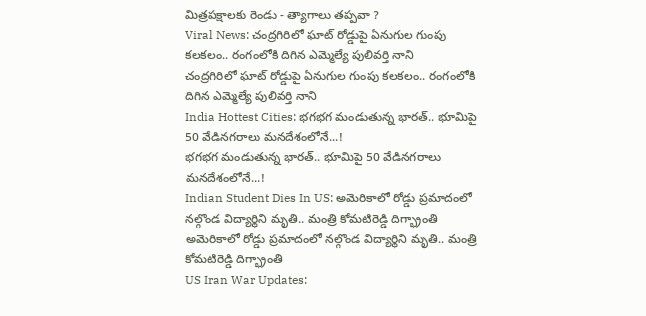మిత్రపక్షాలకు రెండు - త్యాగాలు తప్పవా ?
Viral News: చంద్రగిరిలో ఘాట్ రోడ్డుపై ఏనుగుల గుంపు కలకలం.. రంగంలోకి దిగిన ఎమ్మెల్యే పులివర్తి నాని
చంద్రగిరిలో ఘాట్ రోడ్డుపై ఏనుగుల గుంపు కలకలం.. రంగంలోకి దిగిన ఎమ్మెల్యే పులివర్తి నాని
India Hottest Cities: భగభగ మండుతున్న భారత్.. భూమిపై 50 వేడినగరాలు మనదేశంలోనే...!
భగభగ మండుతున్న భారత్.. భూమిపై 50 వేడినగరాలు మనదేశంలోనే...!
Indian Student Dies In US: అమెరికాలో రోడ్డు ప్రమాదంలో నల్గొండ విద్యార్థిని మృతి.. మంత్రి కోమటిరెడ్డి దిగ్భ్రాంతి
అమెరికాలో రోడ్డు ప్రమాదంలో నల్గొండ విద్యార్థిని మృతి.. మంత్రి కోమటిరెడ్డి దిగ్భ్రాంతి
US Iran War Updates: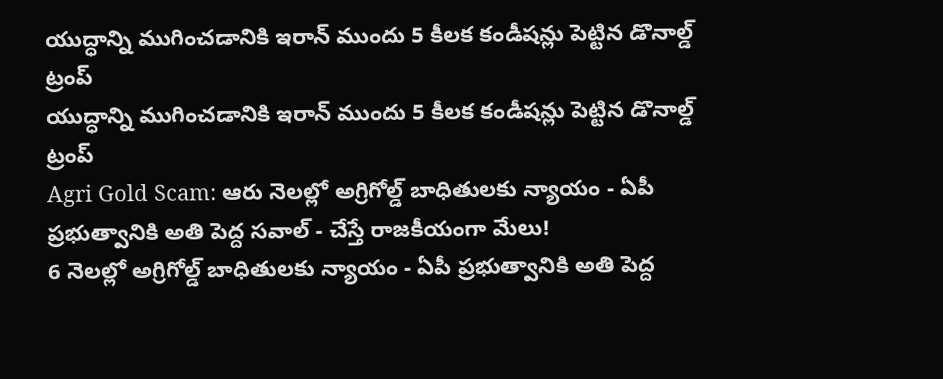యుద్ధాన్ని ముగించడానికి ఇరాన్ ముందు 5 కీలక కండీషన్లు పెట్టిన డొనాల్డ్ ట్రంప్
యుద్ధాన్ని ముగించడానికి ఇరాన్ ముందు 5 కీలక కండీషన్లు పెట్టిన డొనాల్డ్ ట్రంప్
Agri Gold Scam: ఆరు నెలల్లో అగ్రిగోల్డ్ బాధితులకు న్యాయం - ఏపీ ప్రభుత్వానికి అతి పెద్ద సవాల్ - చేస్తే రాజకీయంగా మేలు!
6 నెలల్లో అగ్రిగోల్డ్ బాధితులకు న్యాయం - ఏపీ ప్రభుత్వానికి అతి పెద్ద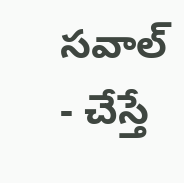సవాల్ - చేస్తే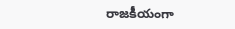రాజకీయంగా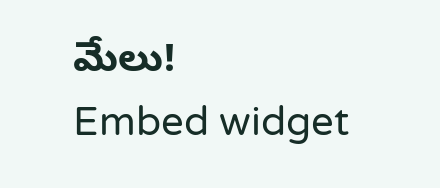మేలు!
Embed widget